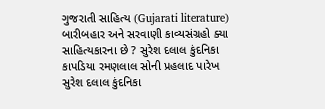ગુજરાતી સાહિત્ય (Gujarati literature) બારીબહાર અને સરવાણી કાવ્યસંગ્રહો ક્યા સાહિત્યકારના છે ? સુરેશ દલાલ કુંદનિકા કાપડિયા રમણલાલ સોની પ્રહલાદ પારેખ સુરેશ દલાલ કુંદનિકા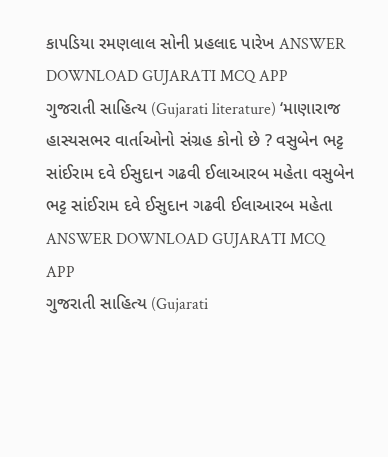કાપડિયા રમણલાલ સોની પ્રહલાદ પારેખ ANSWER DOWNLOAD GUJARATI MCQ APP
ગુજરાતી સાહિત્ય (Gujarati literature) ‘માણારાજ હાસ્યસભર વાર્તાઓનો સંગ્રહ કોનો છે ? વસુબેન ભટ્ટ સાંઈરામ દવે ઈસુદાન ગઢવી ઈલાઆરબ મહેતા વસુબેન ભટ્ટ સાંઈરામ દવે ઈસુદાન ગઢવી ઈલાઆરબ મહેતા ANSWER DOWNLOAD GUJARATI MCQ APP
ગુજરાતી સાહિત્ય (Gujarati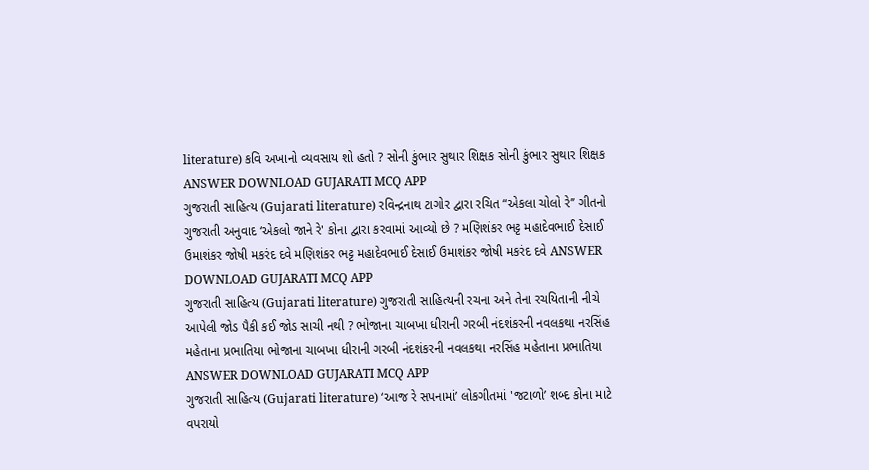literature) કવિ અખાનો વ્યવસાય શો હતો ? સોની કુંભાર સુથાર શિક્ષક સોની કુંભાર સુથાર શિક્ષક ANSWER DOWNLOAD GUJARATI MCQ APP
ગુજરાતી સાહિત્ય (Gujarati literature) રવિન્દ્રનાથ ટાગોર દ્વારા રચિત “એકલા ચોલો રે’’ ગીતનો ગુજરાતી અનુવાદ ‘એકલો જાને રે' કોના દ્વારા કરવામાં આવ્યો છે ? મણિશંકર ભટ્ટ મહાદેવભાઈ દેસાઈ ઉમાશંકર જોષી મકરંદ દવે મણિશંકર ભટ્ટ મહાદેવભાઈ દેસાઈ ઉમાશંકર જોષી મકરંદ દવે ANSWER DOWNLOAD GUJARATI MCQ APP
ગુજરાતી સાહિત્ય (Gujarati literature) ગુજરાતી સાહિત્યની રચના અને તેના રચયિતાની નીચે આપેલી જોડ પૈકી કઈ જોડ સાચી નથી ? ભોજાના ચાબખા ધીરાની ગરબી નંદશંકરની નવલકથા નરસિંહ મહેતાના પ્રભાતિયા ભોજાના ચાબખા ધીરાની ગરબી નંદશંકરની નવલકથા નરસિંહ મહેતાના પ્રભાતિયા ANSWER DOWNLOAD GUJARATI MCQ APP
ગુજરાતી સાહિત્ય (Gujarati literature) ‘આજ રે સપનામાં’ લોકગીતમાં 'જટાળો’ શબ્દ કોના માટે વપરાયો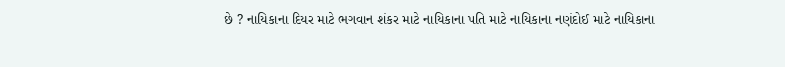છે ? નાયિકાના દિયર માટે ભગવાન શંકર માટે નાયિકાના પતિ માટે નાયિકાના નણંદોઈ માટે નાયિકાના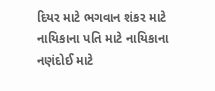દિયર માટે ભગવાન શંકર માટે નાયિકાના પતિ માટે નાયિકાના નણંદોઈ માટે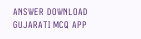ANSWER DOWNLOAD GUJARATI MCQ APP